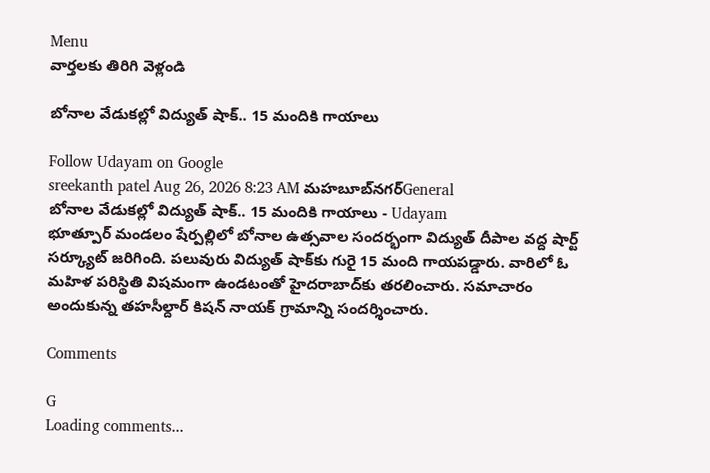Menu
వార్తలకు తిరిగి వెళ్లండి

బోనాల వేడుకల్లో విద్యుత్ షాక్.. 15 మందికి గాయాలు

Follow Udayam on Google
sreekanth patel Aug 26, 2026 8:23 AM మహబూబ్‌నగర్General
బోనాల వేడుకల్లో విద్యుత్ షాక్.. 15 మందికి గాయాలు - Udayam
భూత్పూర్ మండలం షేర్పల్లిలో బోనాల ఉత్సవాల సందర్భంగా విద్యుత్ దీపాల వద్ద షార్ట్ సర్క్యూట్ జరిగింది. పలువురు విద్యుత్ షాక్‌కు గురై 15 మంది గాయపడ్డారు. వారిలో ఓ మహిళ పరిస్థితి విషమంగా ఉండటంతో హైదరాబాద్‌కు తరలించారు. సమాచారం అందుకున్న తహసీల్దార్ కిషన్ నాయక్ గ్రామాన్ని సందర్శించారు.

Comments

G
Loading comments...